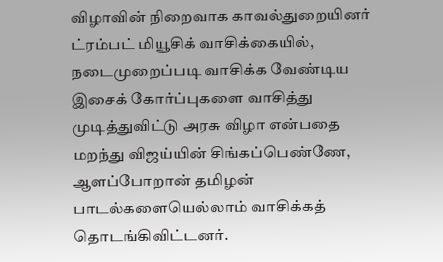விழாவின் நிறைவாக காவல்துறையினர் ட்ரம்பட் மியூசிக் வாசிக்கையில், நடைமுறைப்படி வாசிக்க வேண்டிய இசைக் கோர்ப்புகளை வாசித்து முடித்துவிட்டு அரசு விழா என்பதை மறந்து விஜய்யின் சிங்கப்பெண்ணே, ஆளப்போறான் தமிழன் பாடல்களையெல்லாம் வாசிக்கத் தொடங்கிவிட்டனர்.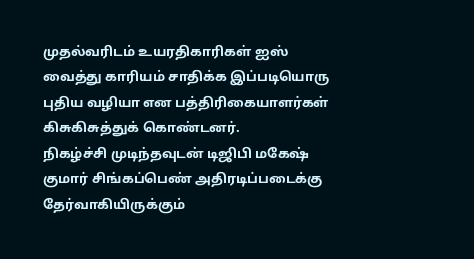முதல்வரிடம் உயரதிகாரிகள் ஐஸ் வைத்து காரியம் சாதிக்க இப்படியொரு புதிய வழியா என பத்திரிகையாளர்கள் கிசுகிசுத்துக் கொண்டனர்.
நிகழ்ச்சி முடிந்தவுடன் டிஜிபி மகேஷ் குமார் சிங்கப்பெண் அதிரடிப்படைக்கு தேர்வாகியிருக்கும்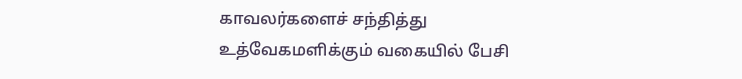காவலர்களைச் சந்தித்து உத்வேகமளிக்கும் வகையில் பேசி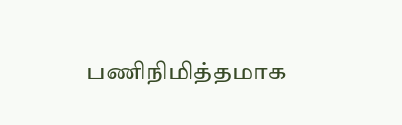பணிநிமித்தமாக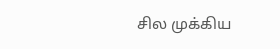சில முக்கிய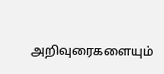அறிவுரைகளையும்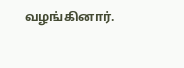வழங்கினார்.